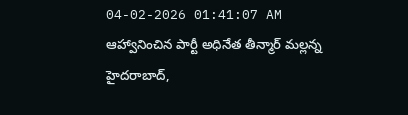04-02-2026 01:41:07 AM
ఆహ్వానించిన పార్టీ అధినేత తీన్మార్ మల్లన్న
హైదరాబాద్,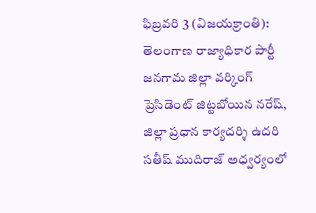ఫిబ్రవరి 3 (విజయక్రాంతి): తెలంగాణ రాజ్యాధికార పార్టీ జనగామ జిల్లా వర్కింగ్ ప్రెసిడెంట్ జిట్టబోయిన నరేష్, జిల్లా ప్రధాన కార్యదర్శి ఉదరి సతీష్ ముదిరాజ్ అధ్వర్యంలో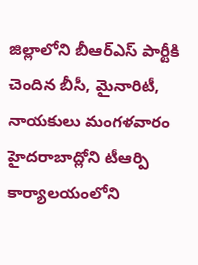జిల్లాలోని బీఆర్ఎస్ పార్టీకి చెందిన బీసీ, మైనారిటీ, నాయకులు మంగళవారం హైదరాబాద్లోని టీఆర్పి కార్యాలయంలోని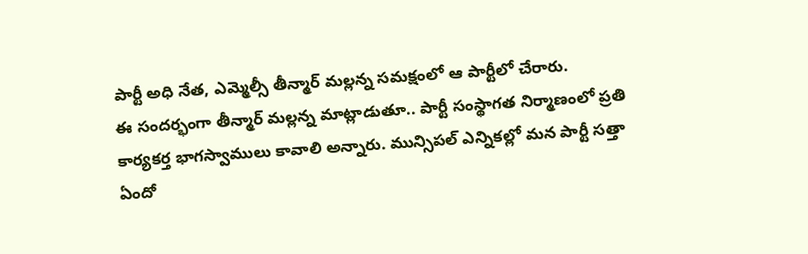పార్టీ అధి నేత, ఎమ్మెల్సీ తీన్మార్ మల్లన్న సమక్షంలో ఆ పార్టీలో చేరారు.
ఈ సందర్భంగా తీన్మార్ మల్లన్న మాట్లాడుతూ.. పార్టీ సంస్థాగత నిర్మాణంలో ప్రతి కార్యకర్త భాగస్వాములు కావాలి అన్నారు. మున్సిపల్ ఎన్నికల్లో మన పార్టీ సత్తా ఏందో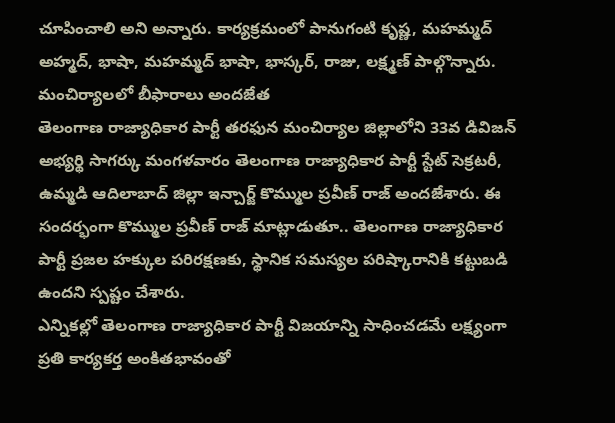చూపించాలి అని అన్నారు. కార్యక్రమంలో పానుగంటి కృష్ణ, మహమ్మద్ అహ్మద్, భాషా, మహమ్మద్ భాషా, భాస్కర్, రాజు, లక్ష్మణ్ పాల్గొన్నారు.
మంచిర్యాలలో బీఫారాలు అందజేత
తెలంగాణ రాజ్యాధికార పార్టీ తరఫున మంచిర్యాల జిల్లాలోని 33వ డివిజన్ అభ్యర్థి సాగర్కు మంగళవారం తెలంగాణ రాజ్యాధికార పార్టీ స్టేట్ సెక్రటరీ, ఉమ్మడి ఆదిలాబాద్ జిల్లా ఇన్చార్జ్ కొమ్ముల ప్రవీణ్ రాజ్ అందజేశారు. ఈ సందర్భంగా కొమ్ముల ప్రవీణ్ రాజ్ మాట్లాడుతూ.. తెలంగాణ రాజ్యాధికార పార్టీ ప్రజల హక్కుల పరిరక్షణకు, స్థానిక సమస్యల పరిష్కారానికి కట్టుబడి ఉందని స్పష్టం చేశారు.
ఎన్నికల్లో తెలంగాణ రాజ్యాధికార పార్టీ విజయాన్ని సాధించడమే లక్ష్యంగా ప్రతి కార్యకర్త అంకితభావంతో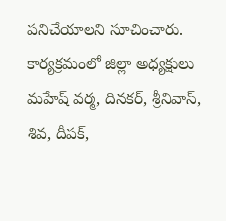పనిచేయాలని సూచించారు. కార్యక్రమంలో జిల్లా అధ్యక్షులు మహేష్ వర్మ, దినకర్, శ్రీనివాస్, శివ, దీపక్,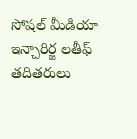సోషల్ మీడియా ఇన్చారిర్జ లతీఫ్ తదితరులు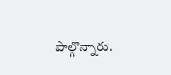పాల్గొన్నారు.